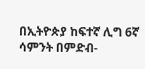በኢትዮጵያ ከፍተኛ ሊግ 6ኛ ሳምንት በምድብ-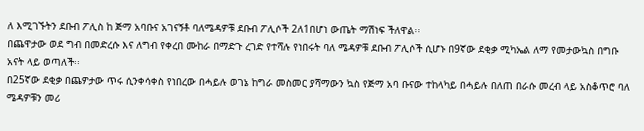ለ እሚገኙትን ደቡብ ፖሊስ ከ ጅማ አባቡና አገናኝቶ ባለሜዳዎቹ ደቡብ ፖሊሶች 2ለ1በሆነ ውጤት ማሽነፍ ችለዋል፡፡
በጨዋታው ወደ ግብ በመድረሱ እና ለግብ የቀረበ ሙከራ በማድጉ ረገድ የተሻሉ የነበሩት ባለ ሜዳዎቹ ደቡብ ፖሊሶች ሲሆኑ በ9ኛው ደቂቃ ሚካኤል ለማ የመታውኳስ በግቡ አናት ላይ ወጣለች፡፡
በ25ኛው ደቂቃ በጨዎታው ጥሩ ሲንቀሳቀስ የነበረው በሓይሉ ወገኔ ከግራ መስመር ያሻማውን ኳስ የጅማ አባ ቡናው ተከላካይ በሓይሉ በለጠ በራሱ መረብ ላይ አስቆጥሮ ባለ ሜዳዎቹን መሪ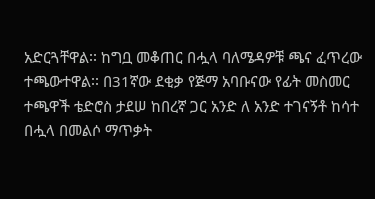አድርጓቸዋል፡፡ ከግቧ መቆጠር በሗላ ባለሜዳዎቹ ጫና ፈጥረው ተጫውተዋል፡፡ በ31ኛው ደቂቃ የጅማ አባቡናው የፊት መስመር ተጫዋች ቴድሮስ ታደሠ ከበረኛ ጋር አንድ ለ አንድ ተገናኝቶ ከሳተ በሗላ በመልሶ ማጥቃት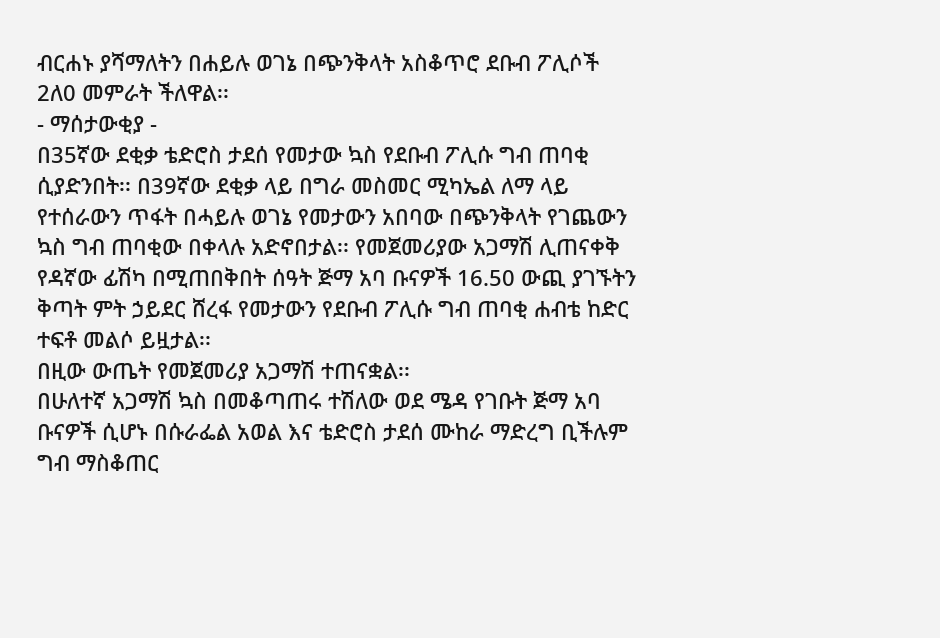ብርሐኑ ያሻማለትን በሐይሉ ወገኔ በጭንቅላት አስቆጥሮ ደቡብ ፖሊሶች 2ለ0 መምራት ችለዋል፡፡
- ማሰታውቂያ -
በ35ኛው ደቂቃ ቴድሮስ ታደሰ የመታው ኳስ የደቡብ ፖሊሱ ግብ ጠባቂ ሲያድንበት፡፡ በ39ኛው ደቂቃ ላይ በግራ መስመር ሚካኤል ለማ ላይ የተሰራውን ጥፋት በሓይሉ ወገኔ የመታውን አበባው በጭንቅላት የገጨውን ኳስ ግብ ጠባቂው በቀላሉ አድኖበታል፡፡ የመጀመሪያው አጋማሽ ሊጠናቀቅ የዳኛው ፊሽካ በሚጠበቅበት ሰዓት ጅማ አባ ቡናዎች 16.50 ውጪ ያገኙትን ቅጣት ምት ኃይደር ሸረፋ የመታውን የደቡብ ፖሊሱ ግብ ጠባቂ ሐብቴ ከድር ተፍቶ መልሶ ይዟታል፡፡
በዚው ውጤት የመጀመሪያ አጋማሽ ተጠናቋል፡፡
በሁለተኛ አጋማሽ ኳስ በመቆጣጠሩ ተሽለው ወደ ሜዳ የገቡት ጅማ አባ ቡናዎች ሲሆኑ በሱራፌል አወል እና ቴድሮስ ታደሰ ሙከራ ማድረግ ቢችሉም ግብ ማስቆጠር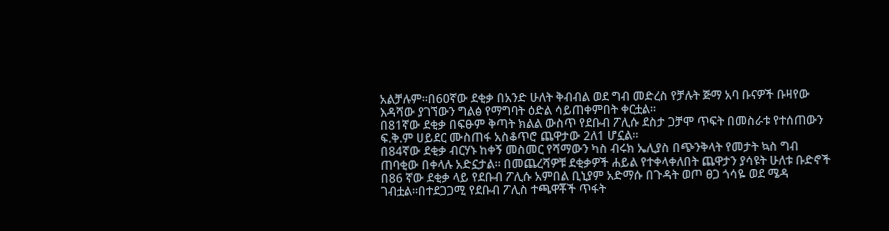አልቻሉም፡፡በ60ኛው ደቂቃ በአንድ ሁለት ቅብብል ወደ ግብ መድረስ የቻሉት ጅማ አባ ቡናዎች ቡዛየው እዳሻው ያገኘውን ግልፅ የማግባት ዕድል ሳይጠቀምበት ቀርቷል፡፡
በ81ኛው ደቂቃ በፍፁም ቅጣት ክልል ውስጥ የደቡብ ፖሊሱ ደስታ ጋቻሞ ጥፍት በመስራቱ የተሰጠውን ፍ.ቅ.ም ሀይደር ሙስጠፋ አስቆጥሮ ጨዋታው 2ለ1 ሆኗል፡፡
በ84ኛው ደቂቃ ብርሃኑ ከቀኝ መስመር የሻማውን ካስ ብሩክ ኤሊያስ በጭንቅላት የመታት ኳስ ግብ ጠባቂው በቀላሉ አድኗታል፡፡ በመጨረሻዎቹ ደቂቃዎች ሐይል የተቀላቀለበት ጨዋታን ያሳዩት ሁለቱ ቡድኖች በ86 ኛው ደቂቃ ላይ የደቡብ ፖሊሱ አምበል ቢኒያም አድማሱ በጉዳት ወጦ ፀጋ ጎሳዬ ወደ ሜዳ
ገብቷል፡፡በተደጋጋሚ የደቡብ ፖሊስ ተጫዋቾች ጥፋት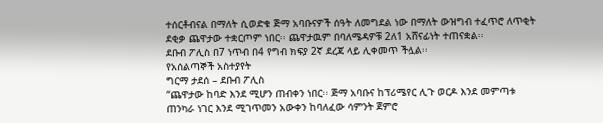ተሰርቶብናል በማለት ሲወድቁ ጅማ አባቡናዎች ሰዓት ለመግደል ነው በማለት ውዝግብ ተፈጥሮ ለጥቂት ደቂቃ ጨዋታው ተቋርጦም ነበር፡፡ ጨዋታዉም በባለሜዳዎቹ 2ለ1 አሸናፊነት ተጠናቋል፡፡
ደቡብ ፖሊስ በ7 ነጥብ በ4 የግብ ክፍያ 2ኛ ደረጃ ላይ ሊቀመጥ ችሏል፡፡
የአሰልጣኞች አስተያየት
ግርማ ታደሰ – ደቡብ ፖሊስ
“ጨዋታው ከባድ እንደ ሚሆን ጠብቀን ነበር፡፡ ጅማ አባቡና ከፕሪሜየር ሊጉ ወርዶ እንደ መምጣቱ ጠንካራ ነገር እንደ ሚገጥመን አውቀን ከባለፈው ሳምንት ጀምሮ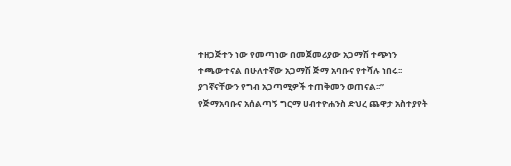ተዘጋጅተን ነው የመጣነው በመጀመሪያው አጋማሽ ተጭነን ተጫውተናል በሁለተኛው አጋማሽ ጅማ አባቡና የተሻሉ ነበሩ፡፡ ያገኛናቸውን የግብ አጋጣሚዎች ተጠቅመን ወጠናል፡፡”
የጅማአባቡና አሰልጣኝ ግርማ ሀብተዮሐንስ ድህረ ጨዋታ አስተያየት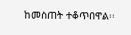ከመስጠት ተቆጥበዋል፡፡